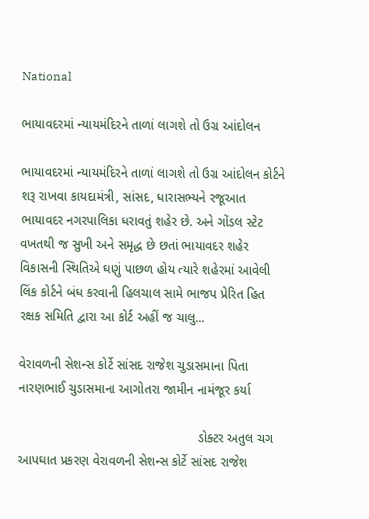National

ભાયાવદરમાં ન્યાયમંદિરને તાળાં લાગશે તો ઉગ્ર આંદોલન

ભાયાવદરમાં ન્યાયમંદિરને તાળાં લાગશે તો ઉગ્ર આંદોલન કોર્ટને શરૂ રાખવા કાયદામંત્રી, સાંસદ, ધારાસભ્યને રજૂઆત ભાયાવદર નગરપાલિકા ધરાવતું શહેર છે. અને ગોંડલ સ્ટેટ વખતથી જ સુખી અને સમૃદ્ધ છે છતાં ભાયાવદર શહેર વિકાસની સ્થિતિએ ઘણું પાછળ હોય ત્યારે શહેરમાં આવેલી લિંક કોર્ટને બંધ કરવાની હિલચાલ સામે ભાજપ પ્રેરિત હિત રક્ષક સમિતિ દ્વારા આ કોર્ટ અહીં જ ચાલુ...

વેરાવળની સેશન્સ કોર્ટે સાંસદ રાજેશ ચુડાસમાના પિતા નારણભાઈ ચુડાસમાના આગોતરા જામીન નામંજૂર કર્યા

                                                  ડોક્ટર અતુલ ચગ આપઘાત પ્રકરણ વેરાવળની સેશન્સ કોર્ટે સાંસદ રાજેશ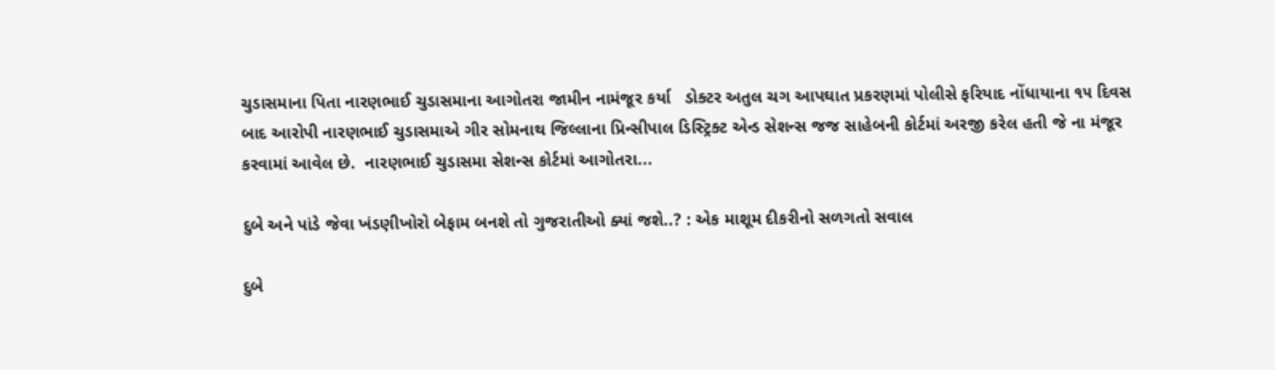ચુડાસમાના પિતા નારણભાઈ ચુડાસમાના આગોતરા જામીન નામંજૂર કર્યા   ડોક્ટર અતુલ ચગ આપઘાત પ્રકરણમાં પોલીસે ફરિયાદ નોંધાયાના ૧૫ દિવસ બાદ આરોપી નારણભાઈ ચુડાસમાએ ગીર સોમનાથ જિલ્લાના પ્રિન્સીપાલ ડિસ્ટ્રિક્ટ એન્ડ સેશન્સ જજ સાહેબની કોર્ટમાં અરજી કરેલ હતી જે ના મંજૂર કરવામાં આવેલ છે.  નારણભાઈ ચુડાસમા સેશન્સ કોર્ટમાં આગોતરા...

દુબે અને પાંડે જેવા ખંડણીખોરો બેફામ બનશે તો ગુજરાતીઓ ક્યાં જશે..? : એક માશૂમ દીકરીનો સળગતો સવાલ

દુબે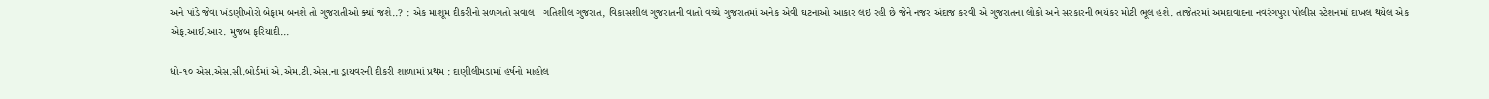અને પાંડે જેવા ખંડણીખોરો બેફામ બનશે તો ગુજરાતીઓ ક્યાં જશે..? : એક માશૂમ દીકરીનો સળગતો સવાલ   ગતિશીલ ગુજરાત, વિકાસશીલ ગુજરાતની વાતો વચ્ચે ગુજરાતમાં અનેક એવી ઘટનાઓ આકાર લઇ રહી છે જેને નજર અંદાજ કરવી એ ગુજરાતના લોકો અને સરકારની ભયંકર મોટી ભૂલ હશે. તાજેતરમાં અમદાવાદના નવરંગપુરા પોલીસ સ્ટેશનમાં દાખલ થયેલ એક એફ.આઈ.આર. મુજબ ફરિયાદી...

ધો-૧૦ એસ.એસ.સી.બોર્ડમાં એ.એમ.ટી.એસ.ના ડ્રાયવરની દીકરી શાળામાં પ્રથમ : દાણીલીમડામાં હર્ષનો માહોલ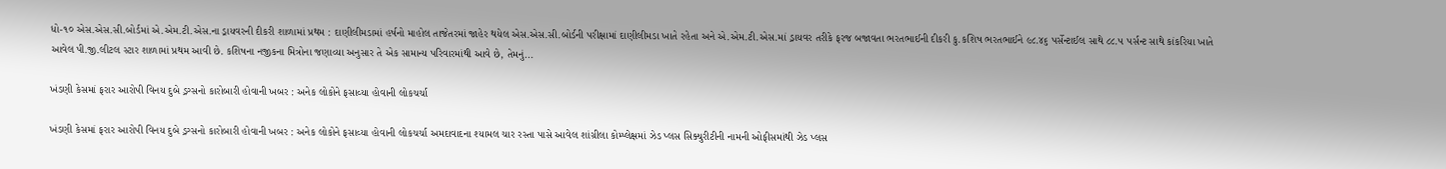ધો-૧૦ એસ.એસ.સી.બોર્ડમાં એ.એમ.ટી.એસ.ના ડ્રાયવરની દીકરી શાળામાં પ્રથમ : દાણીલીમડામાં હર્ષનો માહોલ તાજેતરમાં જાહેર થયેલ એસ.એસ.સી.બોર્ડની પરીક્ષામાં દાણીલીમડા ખાતે રહેતા અને એ.એમ.ટી.એસ.માં ડ્રાયવર તરીકે ફરજ બજાવતા ભરતભાઈની દીકરી કુ.કશિષ ભરતભાઈને ૯૮.૪૬ પર્સેન્ટાઈલ સાથે ૮૮.૫ પર્સન્ટ સાથે કાંકરિયા ખાતે આવેલ પી.જી.લીટલ સ્ટાર શાળામાં પ્રથમ આવી છે. કશિષના નજીકના મિત્રોના જણાવ્યા અનુસાર તે એક સામાન્ય પરિવારમાંથી આવે છે, તેમનું...

ખંડણી કેસમાં ફરાર આરોપી વિનય દુબે ડ્રગ્સનો કારોબારી હોવાની ખબર : અનેક લોકોને ફસાવ્યા હોવાની લોકચર્ચા

ખંડણી કેસમાં ફરાર આરોપી વિનય દુબે ડ્રગ્સનો કારોબારી હોવાની ખબર : અનેક લોકોને ફસાવ્યા હોવાની લોકચર્ચા અમદાવાદના શ્યામલ ચાર રસ્તા પાસે આવેલ શાંગ્રીલા કોમ્પ્લેક્ષમાં ઝેડ પ્લસ સિક્યુરીટીની નામની ઓફીસમાંથી ઝેડ પ્લસ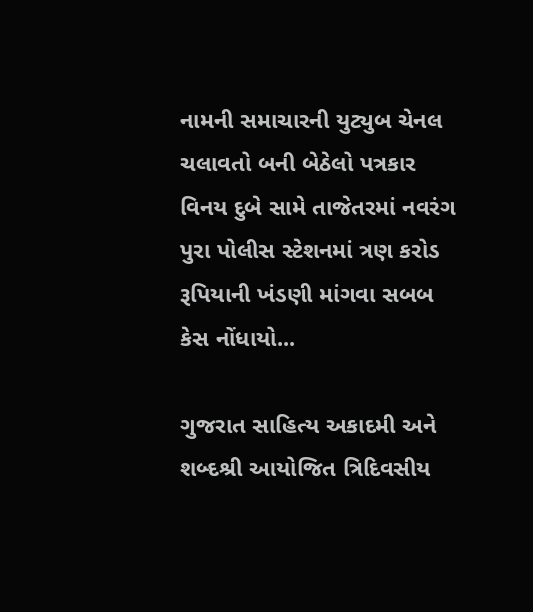નામની સમાચારની યુટ્યુબ ચેનલ ચલાવતો બની બેઠેલો પત્રકાર વિનય દુબે સામે તાજેતરમાં નવરંગ પુરા પોલીસ સ્ટેશનમાં ત્રણ કરોડ રૂપિયાની ખંડણી માંગવા સબબ કેસ નોંધાયો...

ગુજરાત સાહિત્ય અકાદમી અને શબ્દશ્રી આયોજિત ત્રિદિવસીય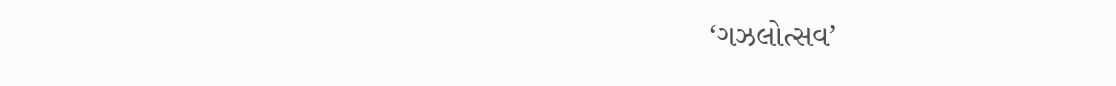‘ગઝલોત્સવ’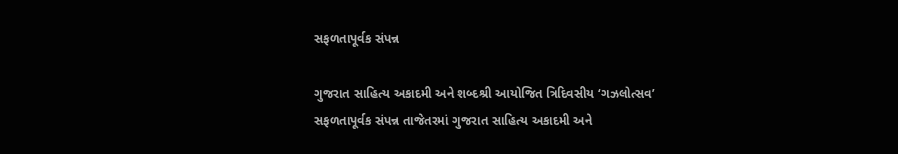સફળતાપૂર્વક સંપન્ન

ગુજરાત સાહિત્ય અકાદમી અને શબ્દશ્રી આયોજિત ત્રિદિવસીય ‘ગઝલોત્સવ’ સફળતાપૂર્વક સંપન્ન તાજેતરમાં ગુજરાત સાહિત્ય અકાદમી અને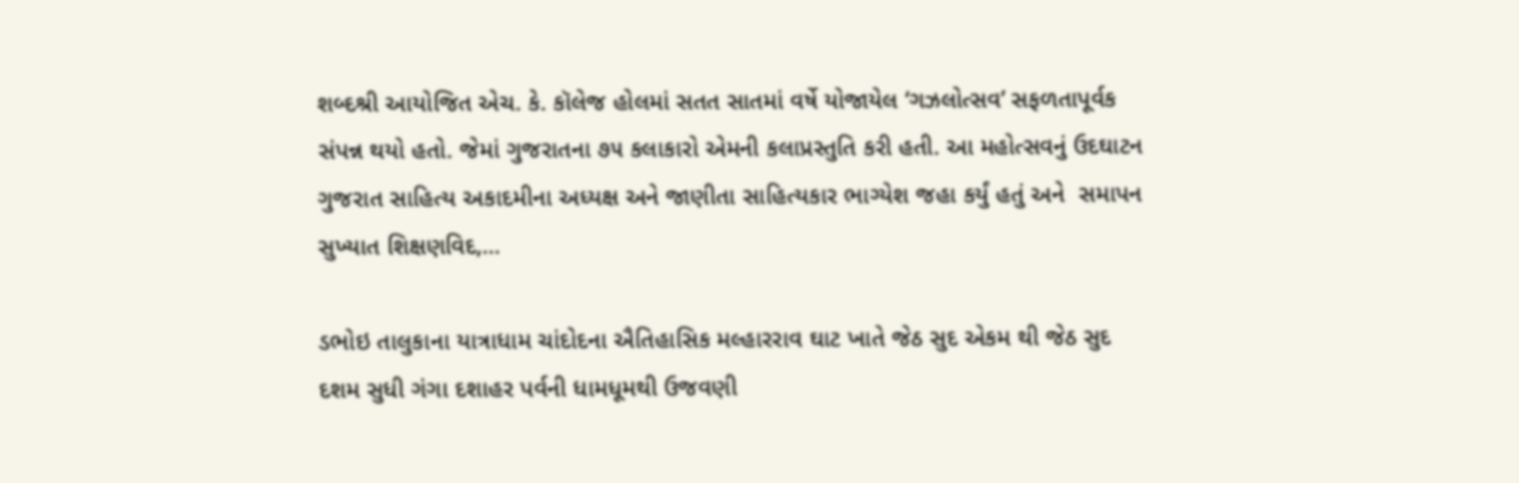શબ્દશ્રી આયોજિત એચ. કે. કૉલેજ હોલમાં સતત સાતમાં વર્ષે યોજાયેલ ‘ગઝલોત્સવ’ સફળતાપૂર્વક સંપન્ન થયો હતો. જેમાં ગુજરાતના ૭૫ કલાકારો એમની કલાપ્રસ્તુતિ કરી હતી. આ મહોત્સવનું ઉદઘાટન ગુજરાત સાહિત્ય અકાદમીના અધ્યક્ષ અને જાણીતા સાહિત્યકાર ભાગ્યેશ જહા કર્યું હતું અને  સમાપન સુખ્યાત શિક્ષણવિદ,...

ડભોઇ તાલુકાના યાત્રાધામ ચાંદોદના ઐતિહાસિક મલ્હારરાવ ઘાટ ખાતે જેઠ સુદ એકમ થી જેઠ સુદ દશમ સુધી ગંગા દશાહર પર્વની ધામધૂમથી ઉજવણી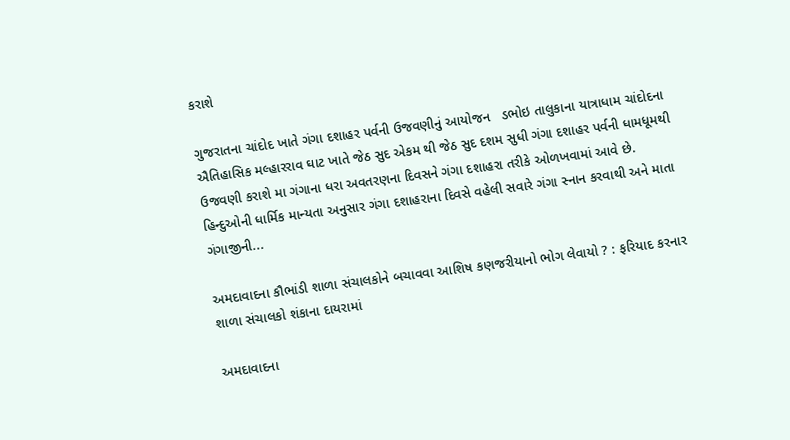કરાશે

ગુજરાતના ચાંદોદ ખાતે ગંગા દશાહર પર્વની ઉજવણીનું આયોજન   ડભોઇ તાલુકાના યાત્રાધામ ચાંદોદના ઐતિહાસિક મલ્હારરાવ ઘાટ ખાતે જેઠ સુદ એકમ થી જેઠ સુદ દશમ સુધી ગંગા દશાહર પર્વની ધામધૂમથી ઉજવણી કરાશે મા ગંગાના ધરા અવતરણના દિવસને ગંગા દશાહરા તરીકે ઓળખવામાં આવે છે. હિન્દુઓની ધાર્મિક માન્યતા અનુસાર ગંગા દશાહરાના દિવસે વહેલી સવારે ગંગા સ્નાન કરવાથી અને માતા ગંગાજીની...

અમદાવાદના કૌભાંડી શાળા સંચાલકોને બચાવવા આશિષ કણજરીયાનો ભોગ લેવાયો ? : ફરિયાદ કરનાર શાળા સંચાલકો શંકાના દાયરામાં

અમદાવાદના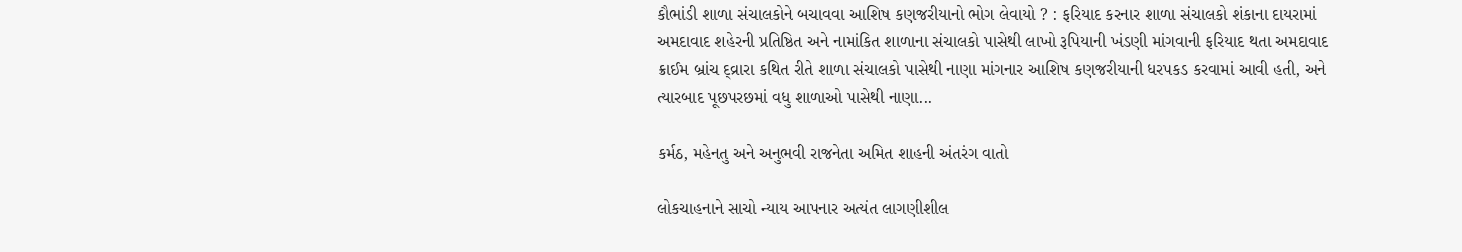કૌભાંડી શાળા સંચાલકોને બચાવવા આશિષ કણજરીયાનો ભોગ લેવાયો ? : ફરિયાદ કરનાર શાળા સંચાલકો શંકાના દાયરામાં   અમદાવાદ શહેરની પ્રતિષ્ઠિત અને નામાંકિત શાળાના સંચાલકો પાસેથી લાખો રૂપિયાની ખંડણી માંગવાની ફરિયાદ થતા અમદાવાદ ક્રાઈમ બ્રાંચ દ્વ્રારા કથિત રીતે શાળા સંચાલકો પાસેથી નાણા માંગનાર આશિષ કણજરીયાની ધરપકડ કરવામાં આવી હતી, અને ત્યારબાદ પૂછપરછમાં વધુ શાળાઓ પાસેથી નાણા...

કર્મઠ, મહેનતુ અને અનુભવી રાજનેતા અમિત શાહની અંતરંગ વાતો

લોકચાહનાને સાચો ન્યાય આપનાર અત્યંત લાગણીશીલ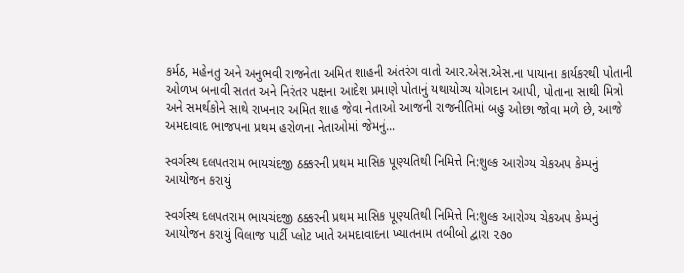કર્મઠ, મહેનતુ અને અનુભવી રાજનેતા અમિત શાહની અંતરંગ વાતો આર.એસ.એસ.ના પાયાના કાર્યકરથી પોતાની ઓળખ બનાવી સતત અને નિરંતર પક્ષના આદેશ પ્રમાણે પોતાનું યથાયોગ્ય યોગદાન આપી, પોતાના સાથી મિત્રો અને સમર્થકોને સાથે રાખનાર અમિત શાહ જેવા નેતાઓ આજની રાજનીતિમાં બહુ ઓછા જોવા મળે છે, આજે અમદાવાદ ભાજપના પ્રથમ હરોળના નેતાઓમાં જેમનું...

સ્વર્ગસ્થ દલપતરામ ભાયચંદજી ઠક્કરની પ્રથમ માસિક પૂણ્યતિથી નિમિત્તે નિ:શુલ્ક આરોગ્ય ચેકઅપ કેમ્પનું આયોજન કરાયું

સ્વર્ગસ્થ દલપતરામ ભાયચંદજી ઠક્કરની પ્રથમ માસિક પૂણ્યતિથી નિમિત્તે નિ:શુલ્ક આરોગ્ય ચેકઅપ કેમ્પનું આયોજન કરાયું વિલાજ પાર્ટી પ્લોટ ખાતે અમદાવાદના ખ્યાતનામ તબીબો દ્વારા ૨૭૦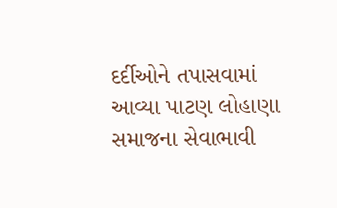દર્દીઓને તપાસવામાં આવ્યા પાટણ લોહાણા સમાજના સેવાભાવી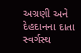અગ્રણી અને દેહદાનના દાતા સ્વર્ગસ્થ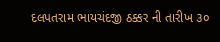દલપતરામ ભાયચંદજી ઠક્કર ની તારીખ ૩૦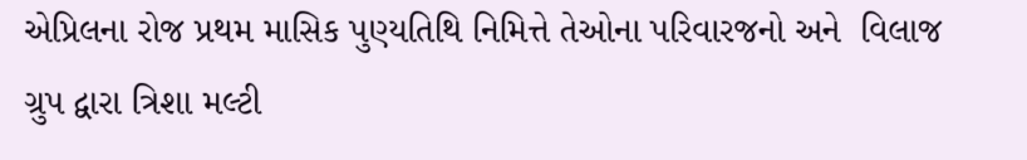એપ્રિલના રોજ પ્રથમ માસિક પુણ્યતિથિ નિમિત્તે તેઓના પરિવારજનો અને  વિલાજ ગ્રુપ દ્વારા ત્રિશા મલ્ટી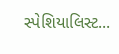સ્પેશિયાલિસ્ટ...